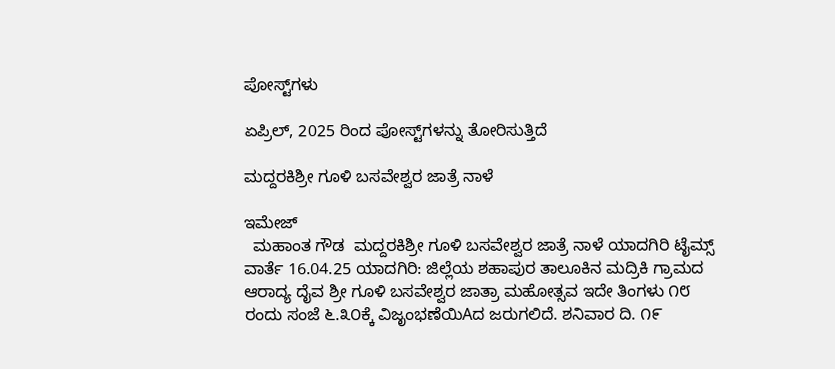ಪೋಸ್ಟ್‌ಗಳು

ಏಪ್ರಿಲ್, 2025 ರಿಂದ ಪೋಸ್ಟ್‌ಗಳನ್ನು ತೋರಿಸುತ್ತಿದೆ

ಮದ್ದರಕಿಶ್ರೀ ಗೂಳಿ ಬಸವೇಶ್ವರ ಜಾತ್ರೆ ನಾಳೆ

ಇಮೇಜ್
  ಮಹಾಂತ ಗೌಡ  ಮದ್ದರಕಿಶ್ರೀ ಗೂಳಿ ಬಸವೇಶ್ವರ ಜಾತ್ರೆ ನಾಳೆ ಯಾದಗಿರಿ ಟೈಮ್ಸ್ ವಾರ್ತೆ 16.04.25 ಯಾದಗಿರಿ: ಜಿಲ್ಲೆಯ ಶಹಾಪುರ ತಾಲೂಕಿನ ಮದ್ರಿಕಿ ಗ್ರಾಮದ ಆರಾದ್ಯ ದೈವ ಶ್ರೀ ಗೂಳಿ ಬಸವೇಶ್ವರ ಜಾತ್ರಾ ಮಹೋತ್ಸವ ಇದೇ ತಿಂಗಳು ೧೮ ರಂದು ಸಂಜೆ ೬.೩೦ಕ್ಕೆ ವಿಜೃಂಭಣೆಯಿAದ ಜರುಗಲಿದೆ. ಶನಿವಾರ ದಿ. ೧೯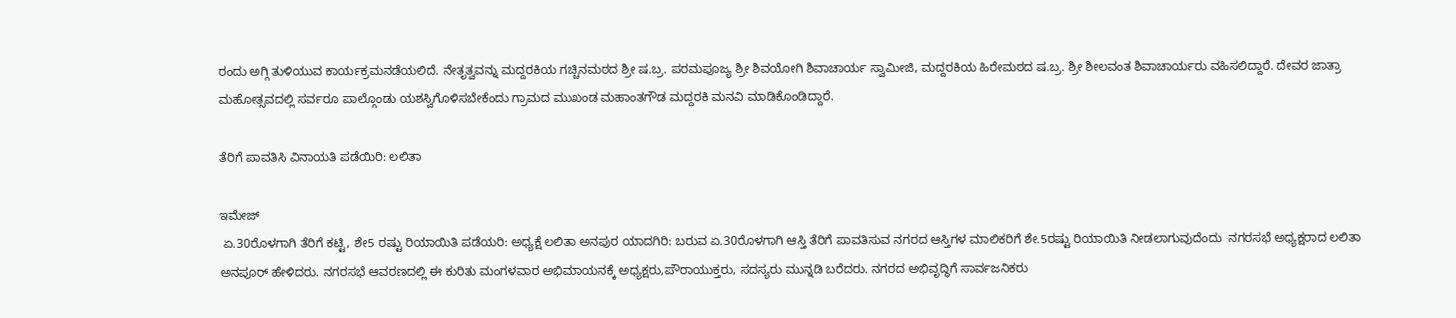ರಂದು ಅಗ್ಗಿ ತುಳಿಯುವ ಕಾರ್ಯಕ್ರಮನಡೆಯಲಿದೆ. ನೇತೃತ್ವವನ್ನು ಮದ್ದರಕಿಯ ಗಚ್ಚಿನಮಠದ ಶ್ರೀ ಷ.ಬ್ರ. ಪರಮಪೂಜ್ಯ ಶ್ರೀ ಶಿವಯೋಗಿ ಶಿವಾಚಾರ್ಯ ಸ್ವಾಮೀಜಿ, ಮದ್ದರಕಿಯ ಹಿರೇಮಠದ ಷ.ಬ್ರ. ಶ್ರೀ ಶೀಲವಂತ ಶಿವಾಚಾರ್ಯರು ವಹಿಸಲಿದ್ದಾರೆ. ದೇವರ ಜಾತ್ರಾ ಮಹೋತ್ಸವದಲ್ಲಿ ಸರ್ವರೂ ಪಾಲ್ಗೊಂಡು ಯಶಸ್ವಿಗೊಳಿಸಬೇಕೆಂದು ಗ್ರಾಮದ ಮುಖಂಡ ಮಹಾಂತಗೌಡ ಮದ್ದರಕಿ ಮನವಿ ಮಾಡಿಕೊಂಡಿದ್ದಾರೆ.

ತೆರಿಗೆ ಪಾವತಿಸಿ ವಿನಾಯತಿ ಪಡೆಯಿರಿ: ಲಲಿತಾ

ಇಮೇಜ್
 ಏ.30ರೊಳಗಾಗಿ ತೆರಿಗೆ ಕಟ್ಟಿ, ಶೇ5 ರಷ್ಟು ರಿಯಾಯಿತಿ ಪಡೆಯರಿ: ಅಧ್ಯಕ್ಷೆ ಲಲಿತಾ ಅನಪುರ ಯಾದಗಿರಿ: ಬರುವ ಏ.30ರೊಳಗಾಗಿ ಆಸ್ತಿ ತೆರಿಗೆ ಪಾವತಿಸುವ ನಗರದ ಆಸ್ತಿಗಳ ಮಾಲಿಕರಿಗೆ ಶೇ.5ರಷ್ಟು ರಿಯಾಯಿತಿ ನೀಡಲಾಗುವುದೆಂದು  ನಗರಸಭೆ ಅಧ್ಯಕ್ಷರಾದ ಲಲಿತಾ ಅನಪೂರ್ ಹೇಳಿದರು. ನಗರಸಭೆ ಆವರಣದಲ್ಲಿ ಈ ಕುರಿತು ಮಂಗಳವಾರ ಅಭಿಮಾಯನಕ್ಕೆ ಅಧ್ಯಕ್ಷರು,ಪೌರಾಯುಕ್ತರು, ಸದಸ್ಯರು ಮುನ್ನಡಿ ಬರೆದರು. ನಗರದ ಅಭಿವೃದ್ಧಿಗೆ ಸಾರ್ವಜನಿಕರು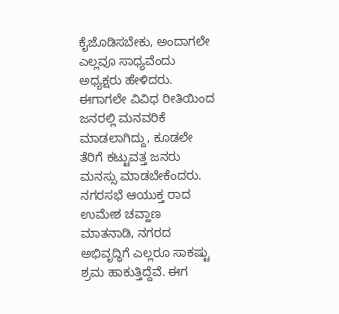ಕೈಜೊಡಿಸಬೇಕು, ಅಂದಾಗಲೇ ಎಲ್ಲವೂ ಸಾಧ್ಯವೆಂದು ಅಧ್ಯಕ್ಷರು ಹೇಳಿದರು.  ಈಗಾಗಲೇ ವಿವಿಧ ರೀತಿಯಿಂದ ಜನರಲ್ಲಿ ಮನವರಿಕೆ ಮಾಡಲಾಗಿದ್ದು, ಕೂಡಲೇ ತೆರಿಗೆ ಕಟ್ಟುವತ್ತ ಜನರು ಮನಸ್ಸು ಮಾಡಬೇಕೆಂದರು. ನಗರಸಭೆ ಆಯುಕ್ತ ರಾದ ಉಮೇಶ ಚವ್ಹಾಣ ಮಾತನಾಡಿ, ನಗರದ ಅಭಿವೃದ್ಧಿಗೆ ಎಲ್ಲರೂ ಸಾಕಷ್ಟು ಶ್ರಮ ಹಾಕುತ್ತಿದ್ದೆವೆ. ಈಗ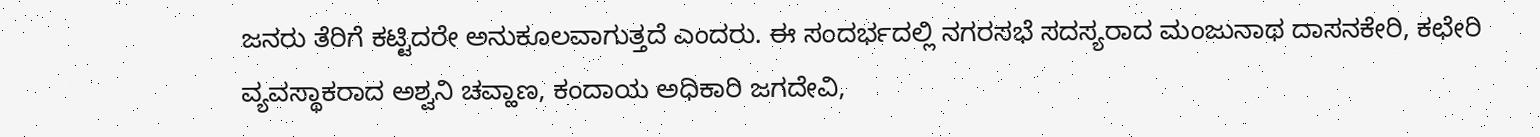ಜನರು ತೆರಿಗೆ ಕಟ್ಟಿದರೇ ಅನುಕೂಲವಾಗುತ್ತದೆ ಎಂದರು. ಈ ಸಂದರ್ಭದಲ್ಲಿ ನಗರಸಭೆ ಸದಸ್ಯರಾದ ಮಂಜುನಾಥ ದಾಸನಕೇರಿ, ಕಛೇರಿ ವ್ಯವಸ್ಥಾಕರಾದ ಅಶ್ವನಿ ಚವ್ಹಾಣ, ಕಂದಾಯ ಅಧಿಕಾರಿ‌ ಜಗದೇವಿ,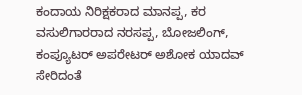ಕಂದಾಯ ನಿರಿಕ್ಷಕರಾದ ಮಾನಪ್ಪ, ಕರ ವಸುಲಿಗಾರರಾದ ನರಸಪ್ಪ, ಬೋಜಲಿಂಗ್, ಕಂಪ್ಯೂಟರ್ ಅಪರೇಟರ್‌ ಅಶೋಕ‌ ಯಾದವ್ ಸೇರಿದಂತೆ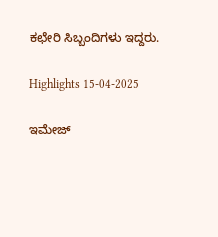ಕಛೇರಿ ‌ಸಿಬ್ಬಂದಿಗಳು ಇದ್ದರು.

Highlights 15-04-2025

ಇಮೇಜ್